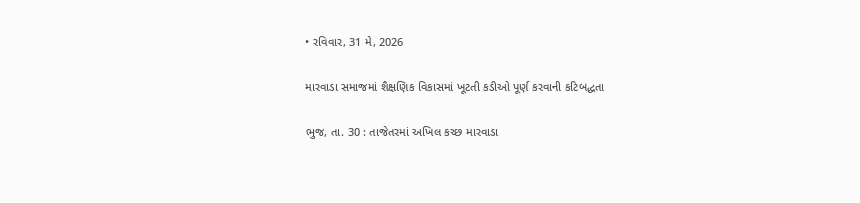• રવિવાર, 31 મે, 2026

મારવાડા સમાજમાં શૈક્ષણિક વિકાસમાં ખૂટતી કડીઓ પૂર્ણ કરવાની કટિબદ્ધતા

ભુજ, તા. 30 : તાજેતરમાં અખિલ કચ્છ મારવાડા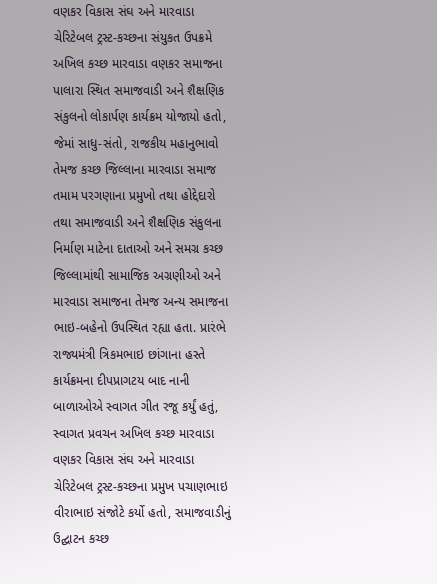વણકર વિકાસ સંઘ અને મારવાડા ચેરિટેબલ ટ્રસ્ટ-કચ્છના સંયુકત ઉપક્રમે અખિલ કચ્છ મારવાડા વણકર સમાજના પાલારા સ્થિત સમાજવાડી અને શૈક્ષણિક સંકુલનો લોકાર્પણ કાર્યક્રમ યોજાયો હતો, જેમાં સાધુ-સંતો, રાજકીય મહાનુભાવો તેમજ કચ્છ જિલ્લાના મારવાડા સમાજ તમામ પરગણાના પ્રમુખો તથા હોદ્દેદારો તથા સમાજવાડી અને શૈક્ષણિક સંકુલના નિર્માણ માટેના દાતાઓ અને સમગ્ર કચ્છ જિલ્લામાંથી સામાજિક અગ્રણીઓ અને મારવાડા સમાજના તેમજ અન્ય સમાજના ભાઇ-બહેનો ઉપસ્થિત રહ્યા હતા. પ્રારંભે રાજ્યમંત્રી ત્રિકમભાઇ છાંગાના હસ્તે કાર્યક્રમના દીપપ્રાગટય બાદ નાની બાળાઓએ સ્વાગત ગીત રજૂ કર્યું હતું, સ્વાગત પ્રવચન અખિલ કચ્છ મારવાડા વણકર વિકાસ સંઘ અને મારવાડા ચેરિટેબલ ટ્રસ્ટ-કચ્છના પ્રમુખ પચાણભાઇ વીરાભાઇ સંજોટે કર્યો હતો, સમાજવાડીનું ઉદ્ઘાટન કચ્છ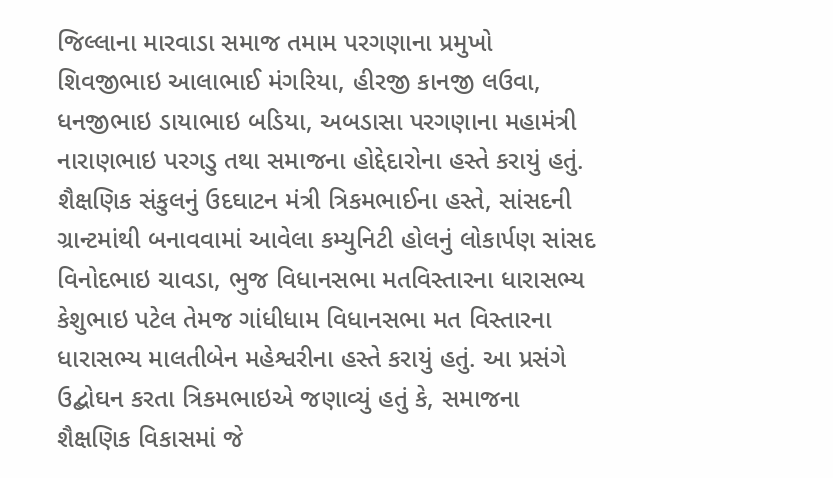જિલ્લાના મારવાડા સમાજ તમામ પરગણાના પ્રમુખો શિવજીભાઇ આલાભાઈ મંગરિયા, હીરજી કાનજી લઉવા, ધનજીભાઇ ડાયાભાઇ બડિયા, અબડાસા પરગણાના મહામંત્રી નારાણભાઇ પરગડુ તથા સમાજના હોદ્દેદારોના હસ્તે કરાયું હતું. શૈક્ષણિક સંકુલનું ઉદઘાટન મંત્રી ત્રિકમભાઈના હસ્તે, સાંસદની ગ્રાન્ટમાંથી બનાવવામાં આવેલા કમ્યુનિટી હોલનું લોકાર્પણ સાંસદ વિનોદભાઇ ચાવડા, ભુજ વિધાનસભા મતવિસ્તારના ધારાસભ્ય કેશુભાઇ પટેલ તેમજ ગાંધીધામ વિધાનસભા મત વિસ્તારના ધારાસભ્ય માલતીબેન મહેશ્વરીના હસ્તે કરાયું હતું. આ પ્રસંગે ઉદ્બોઘન કરતા ત્રિકમભાઇએ જણાવ્યું હતું કે, સમાજના શૈક્ષણિક વિકાસમાં જે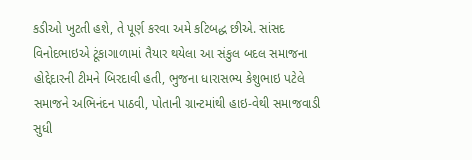કડીઓ ખુટતી હશે, તે પૂર્ણ કરવા અમે કટિબદ્ધ છીએ. સાંસદ વિનોદભાઇએ ટૂંકાગાળામાં તૈયાર થયેલા આ સંકુલ બદલ સમાજના હોદ્દેદારની ટીમને બિરદાવી હતી, ભુજના ધારાસભ્ય કેશુભાઇ પટેલે સમાજને અભિનંદન પાઠવી, પોતાની ગ્રાન્ટમાંથી હાઇ-વેથી સમાજવાડી સુધી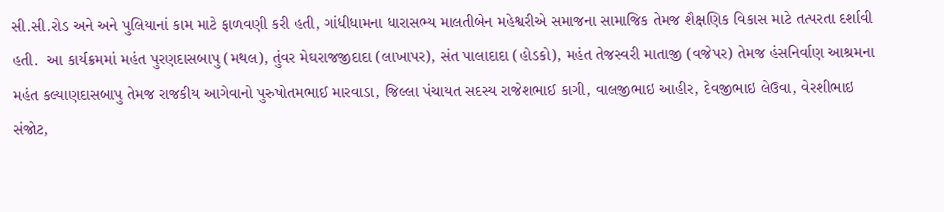સી.સી.રોડ અને અને પુલિયાનાં કામ માટે ફાળવણી કરી હતી, ગાંધીધામના ધારાસભ્ય માલતીબેન મહેશ્વરીએ સમાજના સામાજિક તેમજ શૈક્ષણિક વિકાસ માટે તત્પરતા દર્શાવી હતી.  આ કાર્યક્રમમાં મહંત પુરણદાસબાપુ (મથલ), તુંવર મેઘરાજજીદાદા (લાખાપર), સંત પાલાદાદા (હોડકો), મહંત તેજસ્વરી માતાજી (વજેપર) તેમજ હંસનિર્વાણ આશ્રમના મહંત કલ્યાણદાસબાપુ તેમજ રાજકીય આગેવાનો પુરુષોતમભાઈ મારવાડા, જિલ્લા પંચાયત સદસ્ય રાજેશભાઈ કાગી, વાલજીભાઇ આહીર, દેવજીભાઇ લેઉવા, વેરશીભાઇ સંજોટ,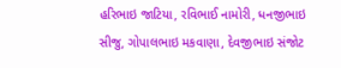હરિભાઇ જાટિયા, રવિભાઈ નામોરી, ધનજીભાઇ સીજુ, ગોપાલભાઇ મકવાણા, દેવજીભાઇ સંજોટ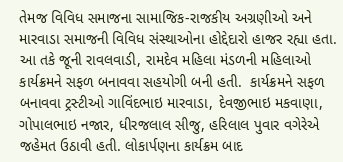તેમજ વિવિધ સમાજના સામાજિક-રાજકીય અગ્રણીઓ અને મારવાડા સમાજની વિવિધ સંસ્થાઓના હોદ્દેદારો હાજર રહ્યા હતા. આ તકે જૂની રાવલવાડી, રામદેવ મહિલા મંડળની મહિલાઓ કાર્યક્રમને સફળ બનાવવા સહયોગી બની હતી.  કાર્યક્રમને સફળ બનાવવા ટ્રસ્ટીઓ ગાવિંદભાઇ મારવાડા, દેવજીભાઇ મકવાણા, ગોપાલભાઇ નજાર, ધીરજલાલ સીજુ, હરિલાલ પુવાર વગેરેએ જહેમત ઉઠાવી હતી. લોકાર્પણના કાર્યક્રમ બાદ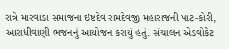રાત્રે મારવાડા સમાજના ઇષ્ટદેવ રામદેવજી મહારાજની પાટ-કોરી, આરાધીવાણી ભજનનું આયોજન કરાયું હતું. સંચાલન એડવોકેટ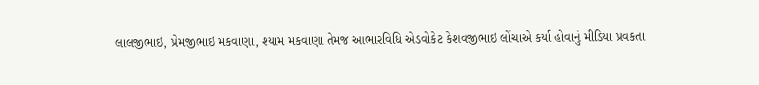લાલજીભાઇ, પ્રેમજીભાઇ મકવાણા, શ્યામ મકવાણા તેમજ આભારવિધિ એડવોકેટ કેશવજીભાઇ લોંચાએ કર્યા હોવાનું મીડિયા પ્રવકતા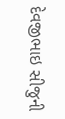દેવજીભાઇ સીજુની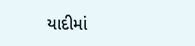યાદીમાં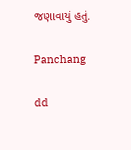જણાવાયું હતું.

Panchang

dd